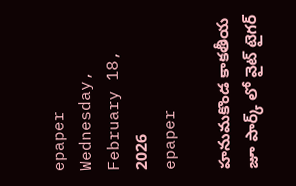epaper
Wednesday, February 18, 2026
epaper

హనుమకొండ కాకతీయ జూ పార్క్ లో వైట్ టైగర్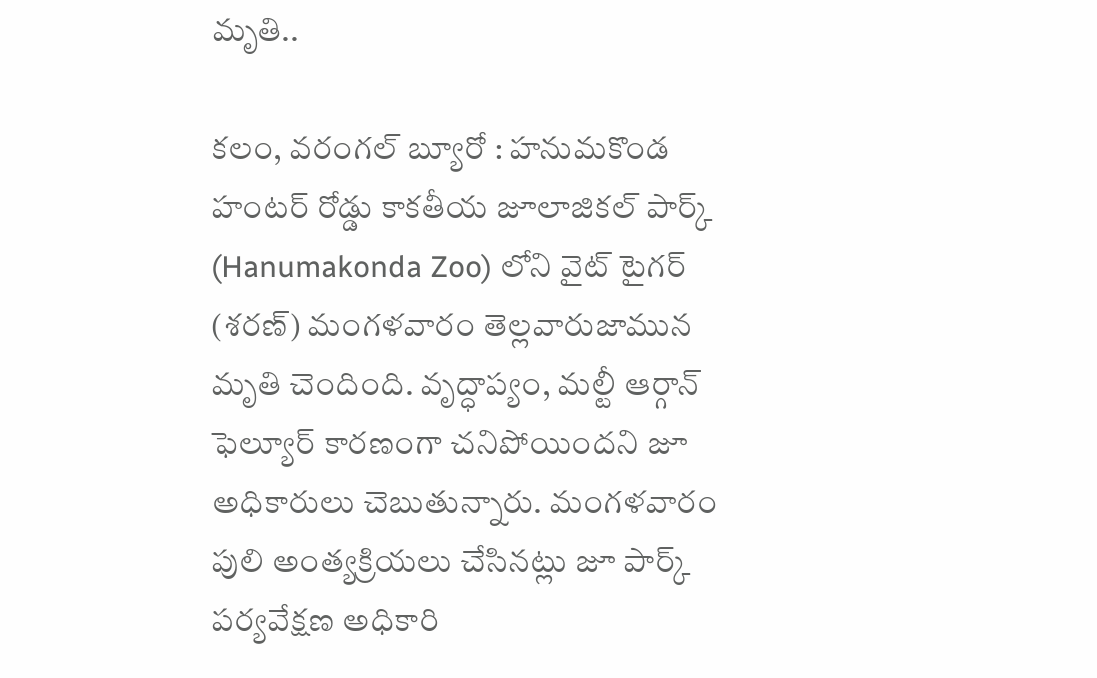మృతి..

కలం, వరంగల్ బ్యూరో : హనుమకొండ హంటర్ రోడ్డు కాకతీయ జూలాజికల్ పార్క్ (Hanumakonda Zoo) లోని వైట్ టైగర్ (శరణ్) మంగళవారం తెల్లవారుజామున మృతి చెందింది. వృద్ధాప్యం, మల్టీ ఆర్గాన్ ఫెల్యూర్ కారణంగా చనిపోయిందని జూ అధికారులు చెబుతున్నారు. మంగళవారం పులి అంత్యక్రియలు చేసినట్లు జూ పార్క్ పర్యవేక్షణ అధికారి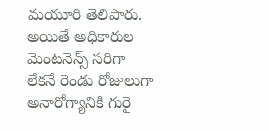మయూరి తెలిపారు. అయితే అధికారుల మెంటనెన్స్ సరిగా లేకనే రెండు రోజులుగా అనారోగ్యానికి గురై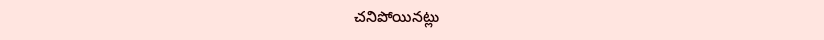చనిపోయినట్లు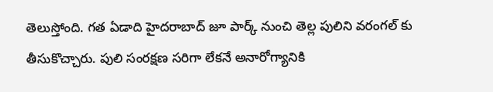తెలుస్తోంది. గత ఏడాది హైదరాబాద్ జూ పార్క్ నుంచి తెల్ల పులిని వరంగల్‌ కు తీసుకొచ్చారు. పులి సంరక్షణ సరిగా లేకనే అనారోగ్యానికి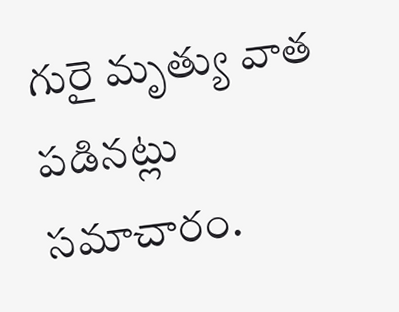గురై మృత్యు వాత పడినట్లు సమాచారం.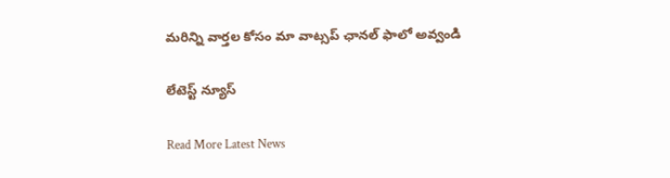మ‌రిన్ని వార్త‌ల కోసం మా వాట్స‌ప్ ఛాన‌ల్ ఫాలో అవ్వండి

లేటెస్ట్ న్యూస్‌

Read More Latest News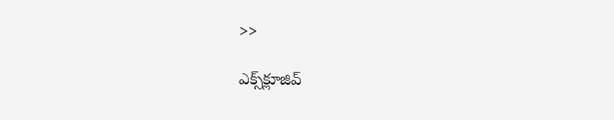>>

ఎక్స్‌క్లూజివ్‌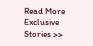Read More Exclusive Stories >>